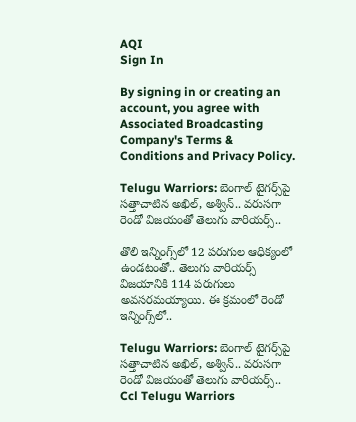AQI
Sign In

By signing in or creating an account, you agree with Associated Broadcasting Company's Terms & Conditions and Privacy Policy.

Telugu Warriors: బెంగాల్ టైగర్స్‌పై సత్తాచాటిన అఖిల్, అశ్విన్.. వరుసగా రెండో విజయంతో తెలుగు వారియర్స్..

తొలి ఇన్నింగ్స్‌లో 12 పరుగుల ఆధిక్యంలో ఉండటంతో.. తెలుగు వారియర్స్ విజయానికి 114 పరుగులు అవసరమయ్యాయి. ఈ క్రమంలో రెండో ఇన్నింగ్స్‌లో..

Telugu Warriors: బెంగాల్ టైగర్స్‌పై సత్తాచాటిన అఖిల్, అశ్విన్.. వరుసగా రెండో విజయంతో తెలుగు వారియర్స్..
Ccl Telugu Warriors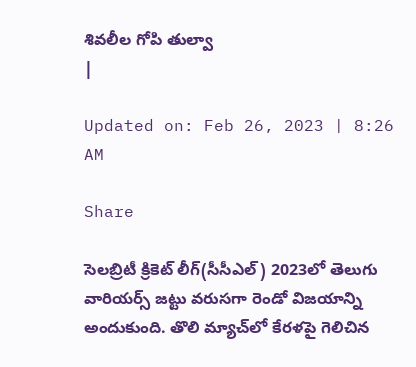శివలీల గోపి తుల్వా
|

Updated on: Feb 26, 2023 | 8:26 AM

Share

సెలబ్రిటీ క్రికెట్ లీగ్(సీసీఎల్) 2023లో తెలుగు వారియర్స్ జట్టు వరుసగా రెండో విజయాన్ని అందుకుంది. తొలి మ్యాచ్‌లో కేరళపై గెలిచిన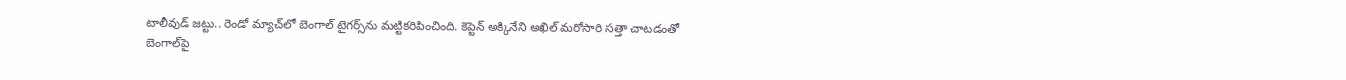టాలీవుడ్ జట్టు.. రెండో మ్యాచ్‌లో బెంగాల్ టైగర్స్‌ను మట్టికరిపించింది. కెప్టెన్ అక్కినేని అఖిల్ మరోసారి సత్తా చాటడంతో బెంగాల్‌పై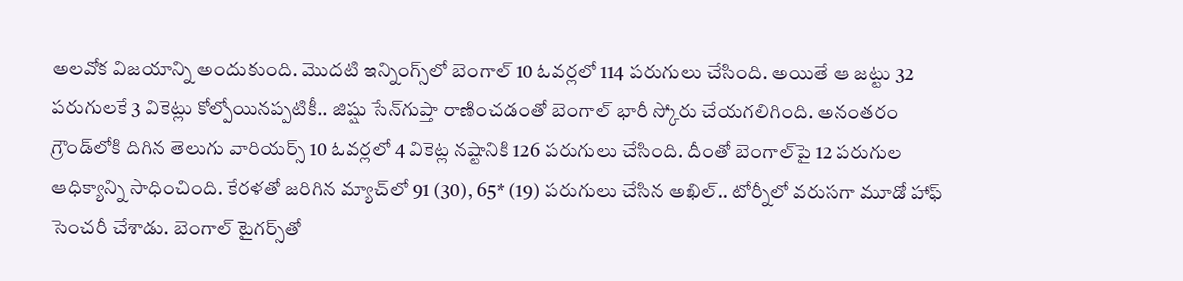అలవోక విజయాన్ని అందుకుంది. మొదటి ఇన్నింగ్స్‌లో బెంగాల్ 10 ఓవర్లలో 114 పరుగులు చేసింది. అయితే ఆ జట్టు 32 పరుగులకే 3 వికెట్లు కోల్పోయినప్పటికీ.. జిష్షు సేన్‌గుప్తా రాణించడంతో బెంగాల్ భారీ స్కోరు చేయగలిగింది. అనంతరం గ్రౌండ్‌లోకి దిగిన తెలుగు వారియర్స్ 10 ఓవర్లలో 4 వికెట్ల నష్టానికి 126 పరుగులు చేసింది. దీంతో బెంగాల్‌పై 12 పరుగుల ఆధిక్యాన్ని సాధించింది. కేరళతో జరిగిన మ్యాచ్‌లో 91 (30), 65* (19) పరుగులు చేసిన అఖిల్.. టోర్నీలో వరుసగా మూడో హాఫ్ సెంచరీ చేశాడు. బెంగాల్ టైగర్స్‌తో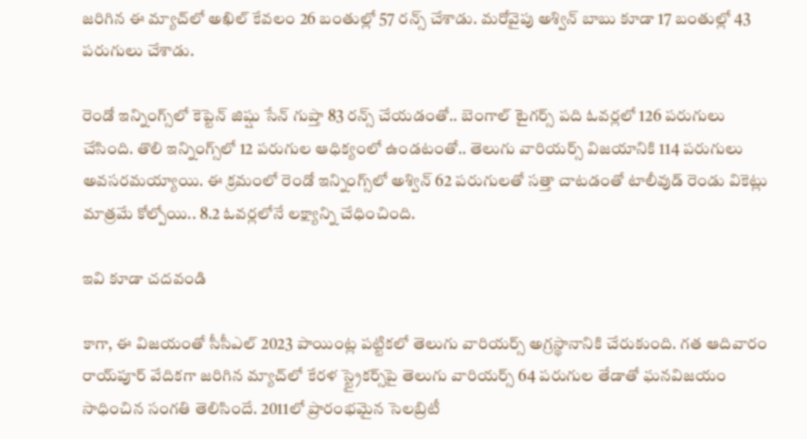జరిగిన ఈ మ్యాచ్‌లో అఖిల్ కేవలం 26 బంతుల్లో 57 రన్స్ చేశాడు. మరోవైపు అశ్విన్ బాబు కూడా 17 బంతుల్లో 43 పరుగులు చేశాడు.

రెండో ఇన్నింగ్స్‌లో కెప్టెన్ జిష్షు సేన్ గుప్తా 83 రన్స్ చేయడంతో.. బెంగాల్ టైగర్స్ పది ఓవర్లలో 126 పరుగులు చేసింది. తొలి ఇన్నింగ్స్‌లో 12 పరుగుల ఆధిక్యంలో ఉండటంతో.. తెలుగు వారియర్స్ విజయానికి 114 పరుగులు అవసరమయ్యాయి. ఈ క్రమంలో రెండో ఇన్నింగ్స్‌లో అశ్విన్ 62 పరుగులతో సత్తా చాటడంతో టాలీవుడ్ రెండు వికెట్లు మాత్రమే కోల్పోయి.. 8.2 ఓవర్లలోనే లక్ష్యాన్ని చేధించింది.

ఇవి కూడా చదవండి

కాగా, ఈ విజయంతో సీసీఎల్ 2023 పాయింట్ల పట్టికలో తెలుగు వారియర్స్ అగ్రస్థానానికి చేరుకుంది. గత ఆదివారం రాయ్‌పూర్ వేదికగా జరిగిన మ్యాచ్‌లో కేరళ స్ట్రైకర్స్‌పై తెలుగు వారియర్స్ 64 పరుగుల తేడాతో ఘనవిజయం సాధించిన సంగతి తెలిసిందే. 2011లో ప్రారంభమైన సెలబ్రిటీ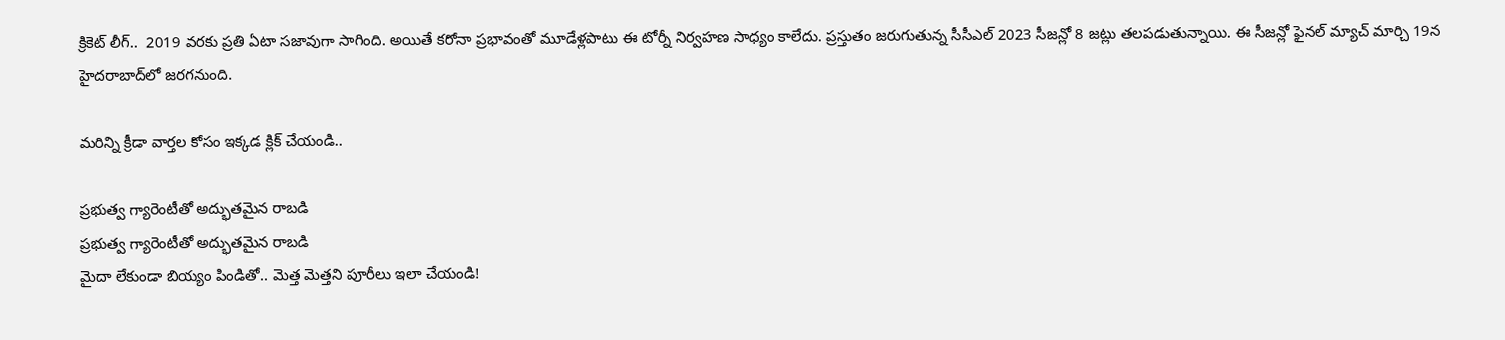క్రికెట్ లీగ్..  2019 వరకు ప్రతి ఏటా సజావుగా సాగింది. అయితే కరోనా ప్రభావంతో మూడేళ్లపాటు ఈ టోర్నీ నిర్వహణ సాధ్యం కాలేదు. ప్రస్తుతం జరుగుతున్న సీసీఎల్ 2023 సీజన్లో 8 జట్లు తలపడుతున్నాయి. ఈ సీజన్లో ఫైనల్ మ్యాచ్ మార్చి 19న హైదరాబాద్‌లో జరగనుంది.

మరిన్ని క్రీడా వార్తల కోసం ఇక్కడ క్లిక్ చేయండి..

ప్రభుత్వ గ్యారెంటీతో అద్భుతమైన రాబడి
ప్రభుత్వ గ్యారెంటీతో అద్భుతమైన రాబడి
మైదా లేకుండా బియ్యం పిండితో.. మెత్త మెత్తని పూరీలు ఇలా చేయండి!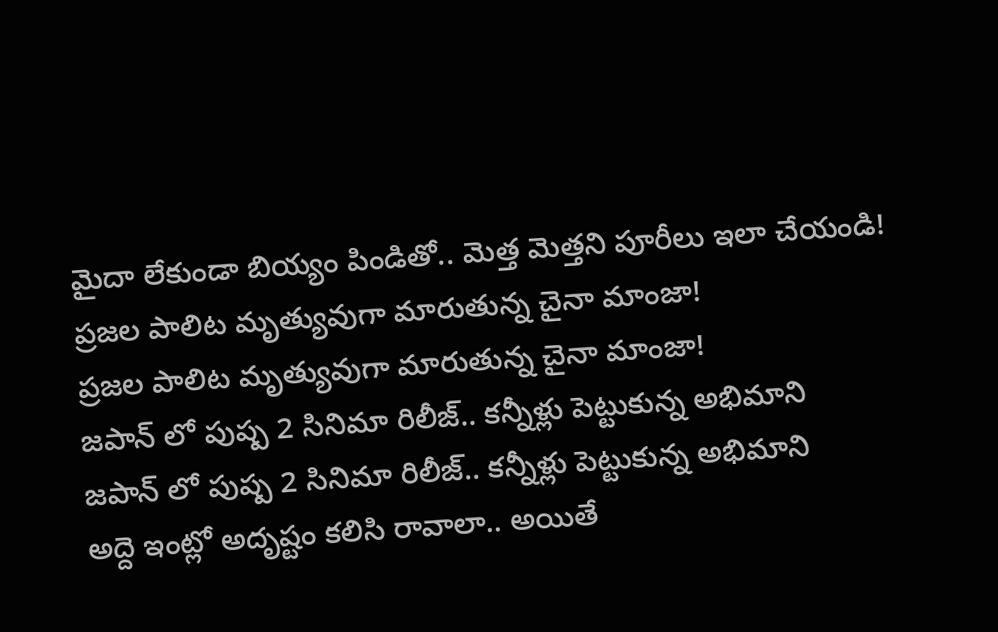మైదా లేకుండా బియ్యం పిండితో.. మెత్త మెత్తని పూరీలు ఇలా చేయండి!
ప్రజల పాలిట మృత్యువుగా మారుతున్న చైనా మాంజా!
ప్రజల పాలిట మృత్యువుగా మారుతున్న చైనా మాంజా!
జపాన్ లో పుష్ప 2 సినిమా రిలీజ్.. కన్నీళ్లు పెట్టుకున్న అభిమాని
జపాన్ లో పుష్ప 2 సినిమా రిలీజ్.. కన్నీళ్లు పెట్టుకున్న అభిమాని
అద్దె ఇంట్లో అదృష్టం కలిసి రావాలా.. అయితే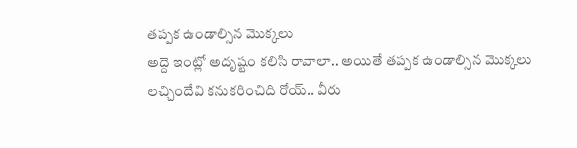తప్పక ఉండాల్సిన మొక్కలు
అద్దె ఇంట్లో అదృష్టం కలిసి రావాలా.. అయితే తప్పక ఉండాల్సిన మొక్కలు
లచ్చిందేవి కనుకరించిది రోయ్.. వీరు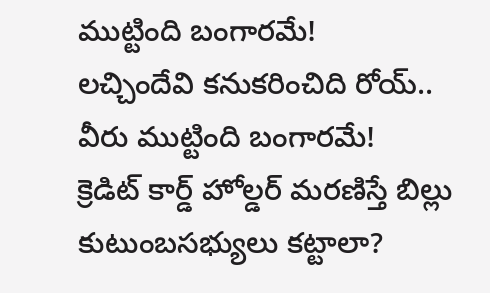ముట్టింది బంగారమే!
లచ్చిందేవి కనుకరించిది రోయ్.. వీరు ముట్టింది బంగారమే!
క్రెడిట్‌ కార్డ్‌ హోల్డర్‌ మరణిస్తే బిల్లు కుటుంబసభ్యులు కట్టాలా?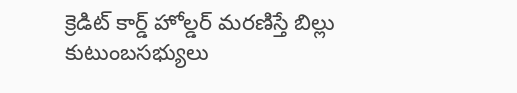క్రెడిట్‌ కార్డ్‌ హోల్డర్‌ మరణిస్తే బిల్లు కుటుంబసభ్యులు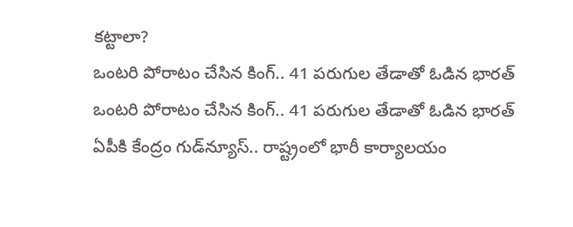కట్టాలా?
ఒంటరి పోరాటం చేసిన కింగ్.. 41 పరుగుల తేడాతో ఓడిన భారత్
ఒంటరి పోరాటం చేసిన కింగ్.. 41 పరుగుల తేడాతో ఓడిన భారత్
ఏపీకి కేంద్రం గుడ్‌న్యూస్.. రాష్ట్రంలో భారీ కార్యాలయం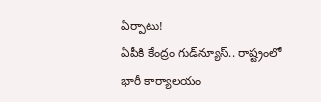ఏర్పాటు!
ఏపీకి కేంద్రం గుడ్‌న్యూస్.. రాష్ట్రంలో భారీ కార్యాలయం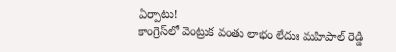ఏర్పాటు!
కాంగ్రెస్‌లో వెంట్రుక వంతు లాభం లేదుః మహిపాల్ రెడ్డి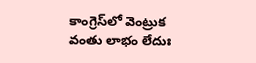కాంగ్రెస్‌లో వెంట్రుక వంతు లాభం లేదుః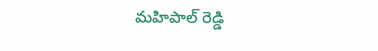మహిపాల్ రెడ్డి